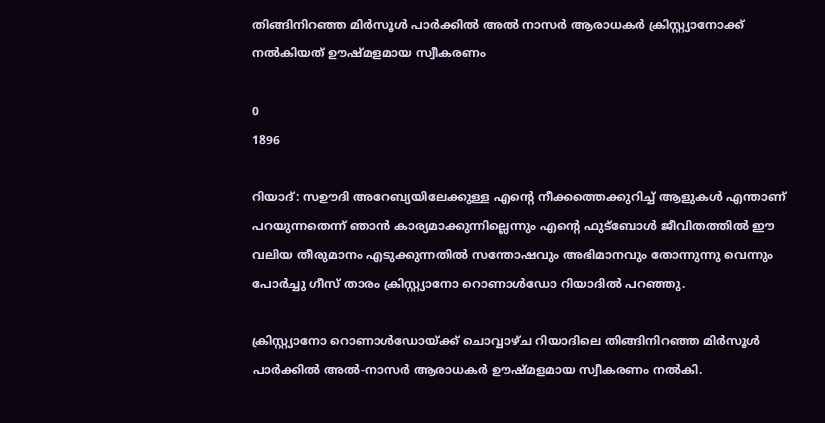തിങ്ങിനിറഞ്ഞ മിർസൂൾ പാർക്കിൽ അൽ നാസർ ആരാധകർ ക്രിസ്റ്റ്യാനോക്ക്‌ നൽകിയത് ഊഷ്മളമായ സ്വീകരണം

0
1896

റിയാദ്: സഊദി അറേബ്യയിലേക്കുള്ള എന്റെ നീക്കത്തെക്കുറിച്ച് ആളുകൾ എന്താണ് പറയുന്നതെന്ന് ഞാൻ കാര്യമാക്കുന്നില്ലെന്നും എന്റെ ഫുട്ബോൾ ജീവിതത്തിൽ ഈ വലിയ തീരുമാനം എടുക്കുന്നതിൽ സന്തോഷവും അഭിമാനവും തോന്നുന്നു വെന്നും പോർച്ചു ഗീസ് താരം ക്രിസ്റ്റ്യാനോ റൊണാൾഡോ റിയാദിൽ പറഞ്ഞു.

ക്രിസ്റ്റ്യാനോ റൊണാൾഡോയ്ക്ക് ചൊവ്വാഴ്ച റിയാദിലെ തിങ്ങിനിറഞ്ഞ മിർസൂൾ പാർക്കിൽ അൽ-നാസർ ആരാധകർ ഊഷ്മളമായ സ്വീകരണം നൽകി.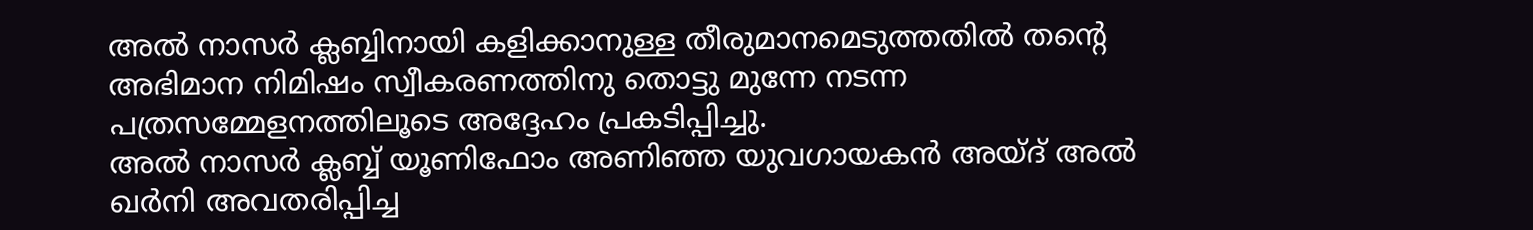അൽ നാസർ ക്ലബ്ബിനായി കളിക്കാനുള്ള തീരുമാനമെടുത്തതിൽ തന്റെ അഭിമാന നിമിഷം സ്വീകരണത്തിനു തൊട്ടു മുന്നേ നടന്ന പത്രസമ്മേളനത്തിലൂടെ അദ്ദേഹം പ്രകടിപ്പിച്ചു.
അൽ നാസർ ക്ലബ്ബ് യൂണിഫോം അണിഞ്ഞ യുവഗായകൻ അയ്ദ് അൽ ഖർനി അവതരിപ്പിച്ച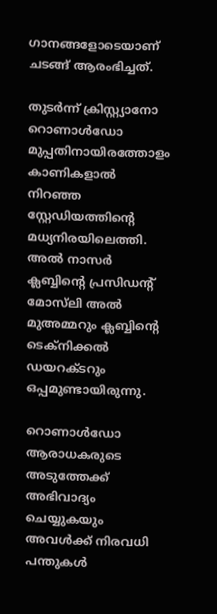ഗാനങ്ങളോടെയാണ് ചടങ്ങ് ആരംഭിച്ചത്.

തുടർന്ന് ക്രിസ്റ്റ്യാനോ റൊണാൾഡോ മുപ്പതിനായിരത്തോളം കാണികളാൽ നിറഞ്ഞ സ്റ്റേഡിയത്തിന്റെ മധ്യനിരയിലെത്തി. അൽ നാസർ ക്ലബ്ബിന്റെ പ്രസിഡന്റ് മോസ്‌ലി അൽ മുഅമ്മറും ക്ലബ്ബിന്റെ ടെക്‌നിക്കൽ ഡയറക്ടറും ഒപ്പമുണ്ടായിരുന്നു.

റൊണാൾഡോ ആരാധകരുടെ അടുത്തേക്ക് അഭിവാദ്യം ചെയ്യുകയും അവൾക്ക് നിരവധി പന്തുകൾ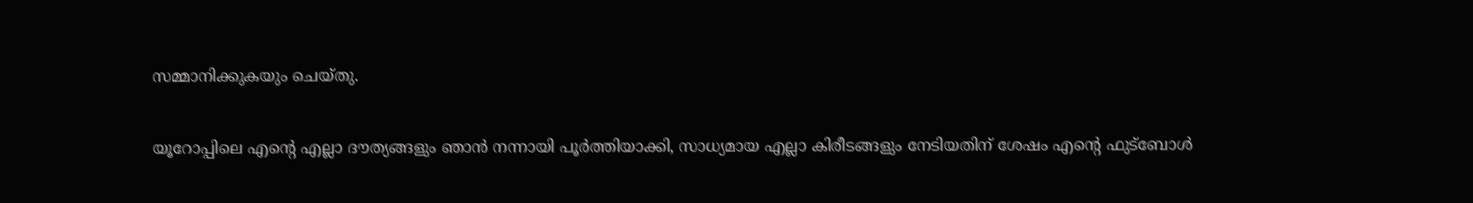സമ്മാനിക്കുകയും ചെയ്തു.

യൂറോപ്പിലെ എന്റെ എല്ലാ ദൗത്യങ്ങളും ഞാൻ നന്നായി പൂർത്തിയാക്കി, സാധ്യമായ എല്ലാ കിരീടങ്ങളും നേടിയതിന് ശേഷം എന്റെ ഫുട്ബോൾ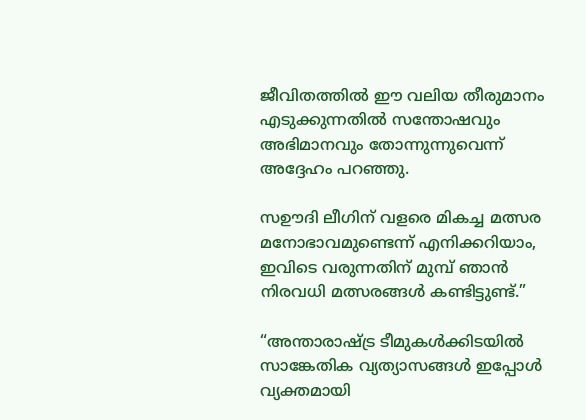ജീവിതത്തിൽ ഈ വലിയ തീരുമാനം എടുക്കുന്നതിൽ സന്തോഷവും അഭിമാനവും തോന്നുന്നുവെന്ന് അദ്ദേഹം പറഞ്ഞു.

സഊദി ലീഗിന് വളരെ മികച്ച മത്സര മനോഭാവമുണ്ടെന്ന് എനിക്കറിയാം, ഇവിടെ വരുന്നതിന് മുമ്പ് ഞാൻ നിരവധി മത്സരങ്ങൾ കണ്ടിട്ടുണ്ട്.”

“അന്താരാഷ്ട്ര ടീമുകൾക്കിടയിൽ സാങ്കേതിക വ്യത്യാസങ്ങൾ ഇപ്പോൾ വ്യക്തമായി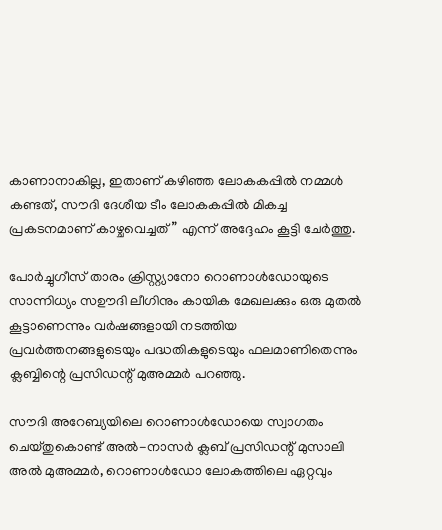കാണാനാകില്ല, ഇതാണ് കഴിഞ്ഞ ലോകകപ്പിൽ നമ്മൾ കണ്ടത്, സൗദി ദേശീയ ടീം ലോകകപ്പിൽ മികച്ച പ്രകടനമാണ് കാഴ്ചവെച്ചത്” എന്ന് അദ്ദേഹം കൂട്ടി ചേർത്തു.

പോർച്ചുഗീസ് താരം ക്രിസ്റ്റ്യാനോ റൊണാൾഡോയുടെ സാന്നിധ്യം സഊദി ലീഗിനും കായിക മേഖലക്കും ഒരു മുതൽ കൂട്ടാണെന്നും വർഷങ്ങളായി നടത്തിയ പ്രവർത്തനങ്ങളുടെയും പദ്ധതികളുടെയും ഫലമാണിതെന്നും ക്ലബ്ബിന്റെ പ്രസിഡന്റ് മുഅമ്മർ പറഞ്ഞു.

സൗദി അറേബ്യയിലെ റൊണാൾഡോയെ സ്വാഗതം ചെയ്തുകൊണ്ട് അൽ-നാസർ ക്ലബ് പ്രസിഡന്റ് മുസാലി അൽ മുഅമ്മർ, റൊണാൾഡോ ലോകത്തിലെ ഏറ്റവും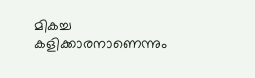മികച്ച കളിക്കാരനാണെന്നും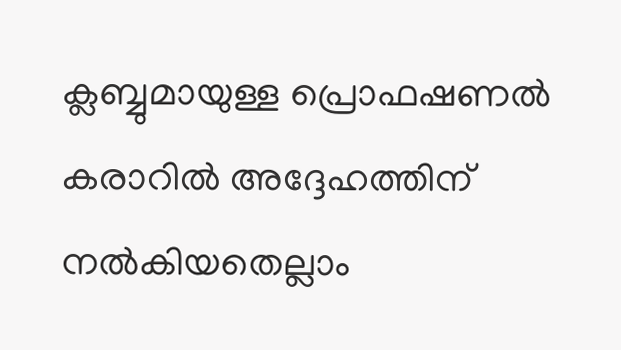ക്ലബ്ബുമായുള്ള പ്രൊഫഷണൽ കരാറിൽ അദ്ദേഹത്തിന് നൽകിയതെല്ലാം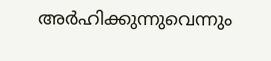അർഹിക്കുന്നുവെന്നും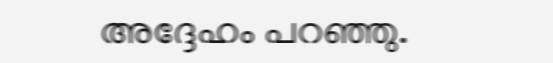അദ്ദേഹം പറഞ്ഞു.